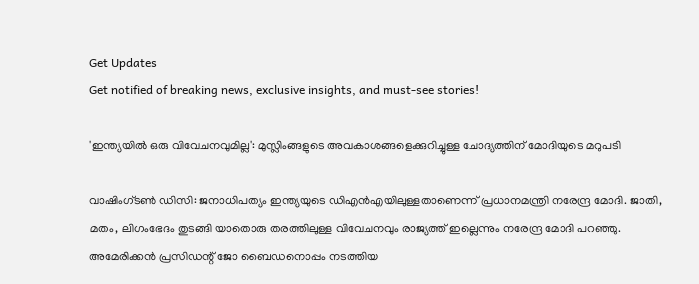Get Updates
Get notified of breaking news, exclusive insights, and must-see stories!

'ഇന്ത്യയില്‍ ഒരു വിവേചനവുമില്ല': മുസ്ലിംങ്ങളുടെ അവകാശങ്ങളെക്കുറിച്ചുള്ള ചോദ്യത്തിന് മോദിയുടെ മറുപടി

വാഷിംഗ്ടൺ ഡിസി: ജനാധിപത്യം ഇന്ത്യയുടെ ഡിഎന്‍എയിലുള്ളതാണെന്ന് പ്രധാനമന്ത്രി നരേന്ദ്ര മോദി. ജാതി, മതം, ലിഗംഭേദം തുടങ്ങി യാതൊരു തരത്തിലുള്ള വിവേചനവും രാജ്യത്ത് ഇല്ലെന്നും നരേന്ദ്ര മോദി പറഞ്ഞു. അമേരിക്കന്‍ പ്രസിഡന്റ് ജോ ബൈഡനൊപ്പം നടത്തിയ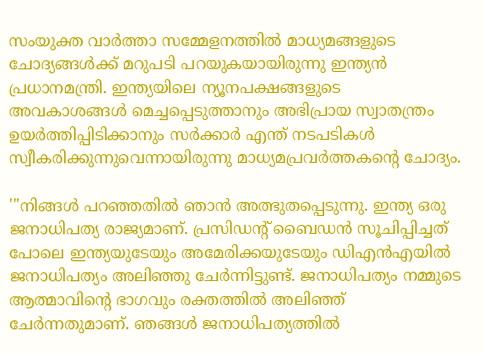സംയുക്ത വാർത്താ സമ്മേളനത്തില്‍ മാധ്യമങ്ങളുടെ ചോദ്യങ്ങള്‍ക്ക് മറുപടി പറയുകയായിരുന്നു ഇന്ത്യന്‍ പ്രധാനമന്ത്രി. ഇന്ത്യയിലെ ന്യൂനപക്ഷങ്ങളുടെ അവകാശങ്ങള്‍ മെച്ചപ്പെടുത്താനും അഭിപ്രായ സ്വാതന്ത്രം ഉയർത്തിപ്പിടിക്കാനും സർക്കാർ എന്ത് നടപടികള്‍ സ്വീകരിക്കുന്നുവെന്നായിരുന്നു മാധ്യമപ്രവർത്തകന്റെ ചോദ്യം.

'"നിങ്ങൾ പറഞ്ഞതിൽ ഞാൻ അത്ഭുതപ്പെടുന്നു. ഇന്ത്യ ഒരു ജനാധിപത്യ രാജ്യമാണ്. പ്രസിഡന്റ് ബൈഡന്‍ സൂചിപ്പിച്ചത് പോലെ ഇന്ത്യയുടേയും അമേരിക്കയുടേയും ഡിഎന്‍എയില്‍ ജനാധിപത്യം അലിഞ്ഞു ചേർന്നിട്ടുണ്ട്. ജനാധിപത്യം നമ്മുടെ ആത്മാവിന്റെ ഭാഗവും രക്തത്തില്‍ അലിഞ്ഞ് ചേർന്നതുമാണ്. ഞങ്ങൾ ജനാധിപത്യത്തില്‍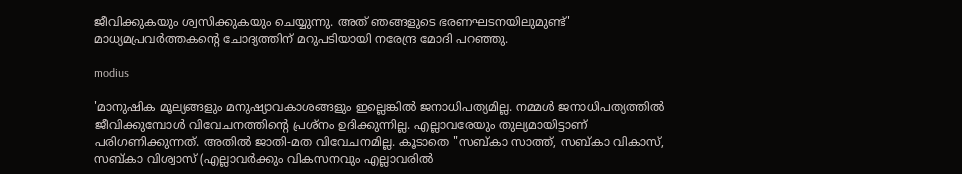ജീവിക്കുകയും ശ്വസിക്കുകയും ചെയ്യുന്നു. അത് ഞങ്ങളുടെ ഭരണഘടനയിലുമുണ്ട്' മാധ്യമപ്രവർത്തകന്റെ ചോദ്യത്തിന് മറുപടിയായി നരേന്ദ്ര മോദി പറഞ്ഞു.

modius

'മാനുഷിക മൂല്യങ്ങളും മനുഷ്യാവകാശങ്ങളും ഇല്ലെങ്കിൽ ജനാധിപത്യമില്ല. നമ്മൾ ജനാധിപത്യത്തിൽ ജീവിക്കുമ്പോൾ വിവേചനത്തിന്റെ പ്രശ്നം ഉദിക്കുന്നില്ല. എല്ലാവരേയും തുല്യമായിട്ടാണ് പരിഗണിക്കുന്നത്. അതില്‍ ജാതി-മത വിവേചനമില്ല. കൂടാതെ "സബ്കാ സാത്ത്, സബ്കാ വികാസ്, സബ്കാ വിശ്വാസ് (എല്ലാവർക്കും വികസനവും എല്ലാവരിൽ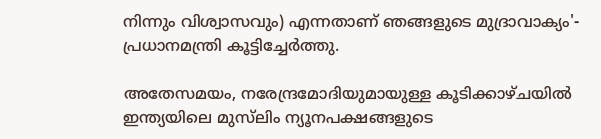നിന്നും വിശ്വാസവും) എന്നതാണ് ഞങ്ങളുടെ മുദ്രാവാക്യം'- പ്രധാനമന്ത്രി കൂട്ടിച്ചേർത്തു.

അതേസമയം, നരേന്ദ്രമോദിയുമായുള്ള കൂടിക്കാഴ്ചയിൽ ഇന്ത്യയിലെ മുസ്‌ലിം ന്യൂനപക്ഷങ്ങളുടെ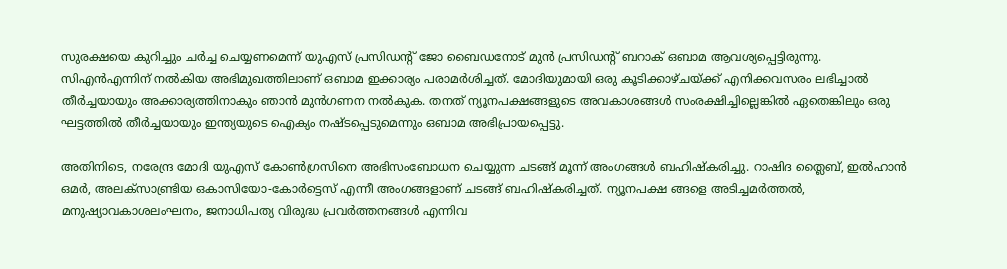സുരക്ഷയെ കുറിച്ചും ചർച്ച ചെയ്യണമെന്ന് യുഎസ് പ്രസിഡന്റ് ജോ ബൈഡനോട് മുൻ പ്രസിഡന്റ് ബറാക് ഒബാമ ആവശ്യപ്പെട്ടിരുന്നു. സിഎൻഎന്നിന് നൽകിയ അഭിമുഖത്തിലാണ് ഒബാമ ഇക്കാര്യം പരാമർശിച്ചത്. മോദിയുമായി ഒരു കൂടിക്കാഴ്ചയ്ക്ക് എനിക്കവസരം ലഭിച്ചാൽ തീർച്ചയായും അക്കാര്യത്തിനാകും ഞാൻ മുൻഗണന നൽകുക. തനത് ന്യൂനപക്ഷങ്ങളുടെ അവകാശങ്ങൾ സംരക്ഷിച്ചില്ലെങ്കിൽ ഏതെങ്കിലും ഒരു ഘട്ടത്തിൽ തീർച്ചയായും ഇന്ത്യയുടെ ഐക്യം നഷ്ടപ്പെടുമെന്നും ഒബാമ അഭിപ്രായപ്പെട്ടു.

അതിനിടെ, നരേന്ദ്ര മോദി യുഎസ് കോണ്‍ഗ്രസിനെ അഭിസംബോധന ചെയ്യുന്ന ചടങ്ങ് മൂന്ന് അംഗങ്ങള്‍ ബഹിഷ്കരിച്ചു. റാഷിദ ത്ലൈബ്‌, ഇൽഹാൻ ഒമർ, അലക്സാണ്ട്രിയ ഒകാസിയോ-കോർട്ടെസ് എന്നീ അംഗങ്ങളാണ്‌ ചടങ്ങ് ബഹിഷ്കരിച്ചത്. ന്യൂനപക്ഷ ങ്ങളെ അടിച്ചമർത്തൽ, മനുഷ്യാവകാശലംഘനം, ജനാധിപത്യ വിരുദ്ധ പ്രവർത്തനങ്ങൾ എന്നിവ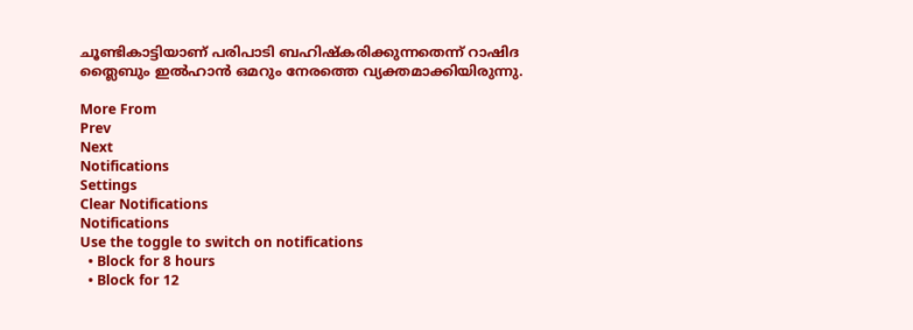ചൂണ്ടികാട്ടിയാണ്‌ പരിപാടി ബഹിഷ്കരിക്കുന്നതെന്ന് റാഷിദ ത്ലൈബും ഇൽഹാൻ ഒമറും നേരത്തെ വ്യക്തമാക്കിയിരുന്നു.

More From
Prev
Next
Notifications
Settings
Clear Notifications
Notifications
Use the toggle to switch on notifications
  • Block for 8 hours
  • Block for 12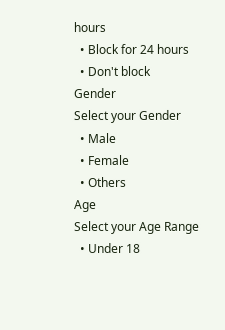hours
  • Block for 24 hours
  • Don't block
Gender
Select your Gender
  • Male
  • Female
  • Others
Age
Select your Age Range
  • Under 18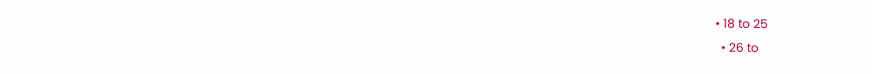• 18 to 25
  • 26 to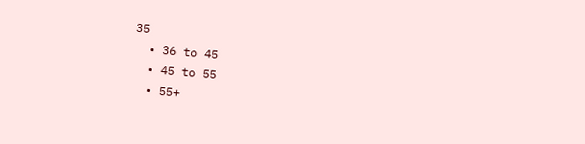35
  • 36 to 45
  • 45 to 55
  • 55+